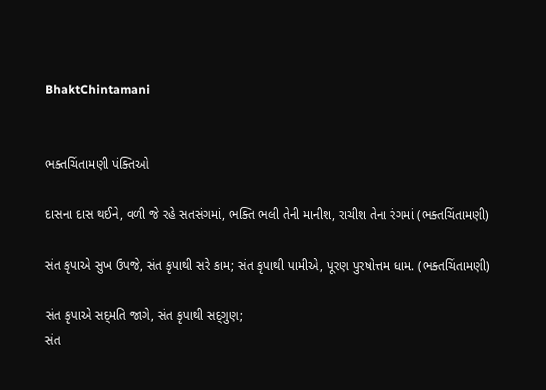BhaktChintamani


ભક્તચિંતામણી પંક્તિઓ

દાસના દાસ થઈને, વળી જે રહે સતસંગમાં, ભક્તિ ભલી તેની માનીશ, રાચીશ તેના રંગમાં (ભક્તચિંતામણી)

સંત કૃપાએ સુખ ઉપજે, સંત કૃપાથી સરે કામ; સંત કૃપાથી પામીએ, પૂરણ પુરષોત્તમ ધામ. (ભક્તચિંતામણી)

સંત કૃપાએ સદ્‌મતિ જાગે, સંત કૃપાથી સદ્‌ગુણ;
સંત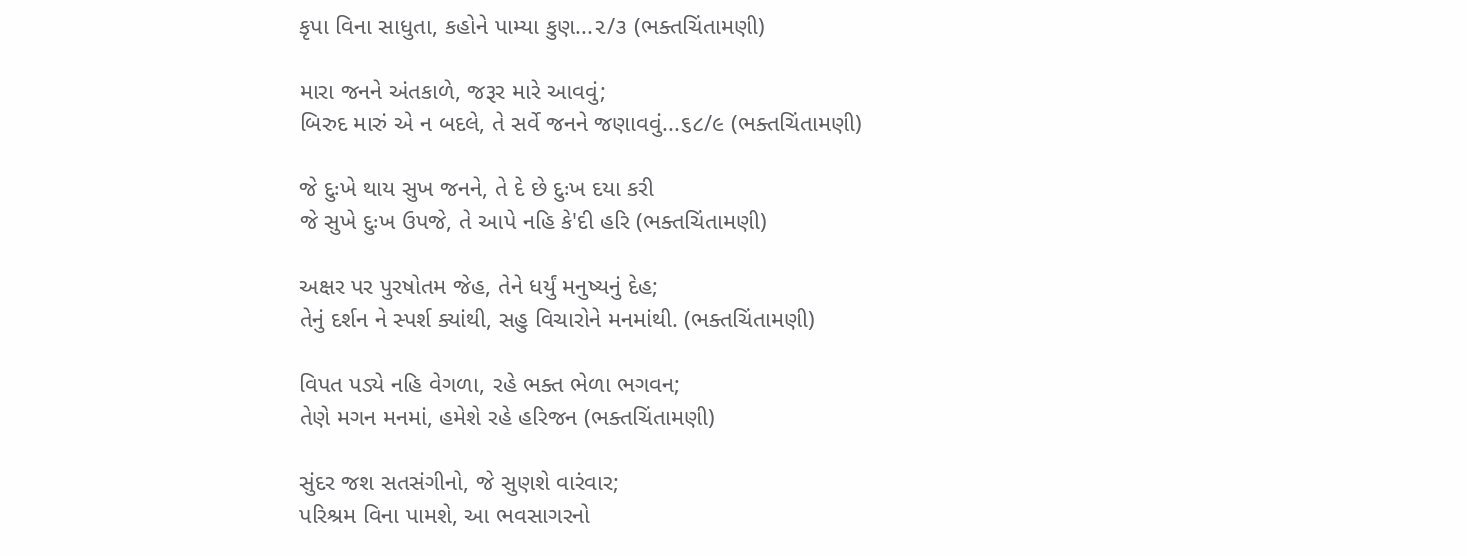કૃપા વિના સાધુતા, કહોને પામ્યા કુણ...૨/૩ (ભક્તચિંતામણી)

મારા જનને અંતકાળે, જરૂર મારે આવવું;
બિરુદ મારું એ ન બદલે, તે સર્વે જનને જણાવવું...૬૮/૯ (ભક્તચિંતામણી)

જે દુઃખે થાય સુખ જનને, તે દે છે દુઃખ દયા કરી
જે સુખે દુઃખ ઉપજે, તે આપે નહિ કે'દી હરિ (ભક્તચિંતામણી)

અક્ષર પર પુરષોતમ જેહ, તેને ધર્યું મનુષ્યનું દેહ;
તેનું દર્શન ને સ્પર્શ ક્યાંથી, સહુ વિચારોને મનમાંથી. (ભક્તચિંતામણી)

વિપત પડ્યે નહિ વેગળા, રહે ભક્ત ભેળા ભગવન;
તેણે મગન મનમાં, હમેશે રહે હરિજન (ભક્તચિંતામણી)

સુંદર જશ સતસંગીનો, જે સુણશે વારંવાર;
પરિશ્રમ વિના પામશે, આ ભવસાગરનો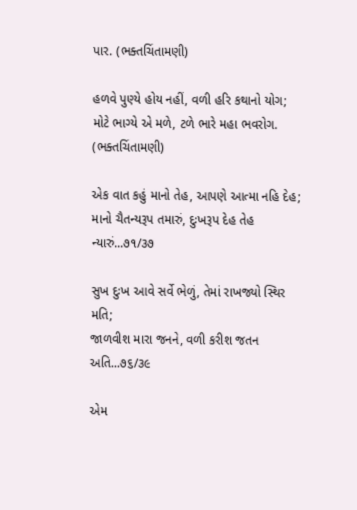પાર. (ભક્તચિંતામણી)

હળવે પુણ્યે હોય નહીં, વળી હરિ કથાનો યોગ;
મોટે ભાગ્યે એ મળે, ટળે ભારે મહા ભવરોગ. (ભક્તચિંતામણી)

એક વાત કહું માનો તેહ, આપણે આત્મા નહિ દેહ;
માનો ચૈતન્યરૂપ તમારું, દુઃખરૂપ દેહ તેહ ન્યારું...૭૧/૩૭

સુખ દુઃખ આવે સર્વે ભેળું, તેમાં રાખજ્યો સ્થિર મતિ;
જાળવીશ મારા જનને, વળી કરીશ જતન અતિ...૭૬/૩૯

એમ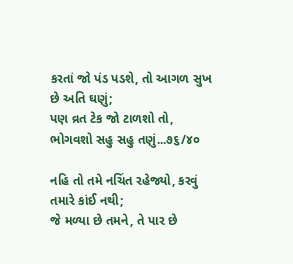કરતાં જો પંડ પડશે, તો આગળ સુખ છે અતિ ઘણું;
પણ વ્રત ટેક જો ટાળશો તો, ભોગવશો સહુ સહુ તણું...૭૬/૪૦

નહિ તો તમે નચિંત રહેજ્યો, કરવું તમારે કાંઈ નથી;
જે મળ્યા છે તમને, તે પાર છે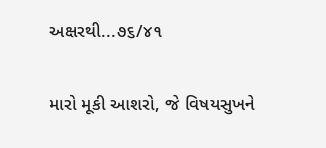અક્ષરથી...૭૬/૪૧

મારો મૂકી આશરો, જે વિષયસુખને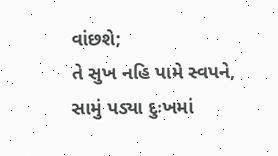વાંછશે;
તે સુખ નહિ પામે સ્વપને, સામું પડ્યા દુઃખમાં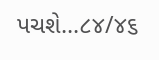પચશે...૮૪/૪૬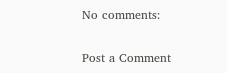No comments:

Post a Comment